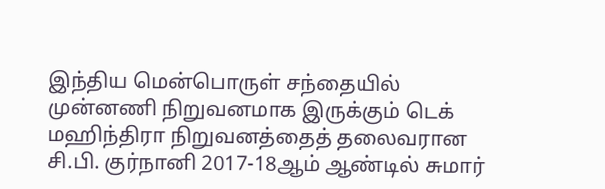இந்திய மென்பொருள் சந்தையில் முன்னணி நிறுவனமாக இருக்கும் டெக் மஹிந்திரா நிறுவனத்தைத் தலைவரான சி.பி. குர்நானி 2017-18ஆம் ஆண்டில் சுமார்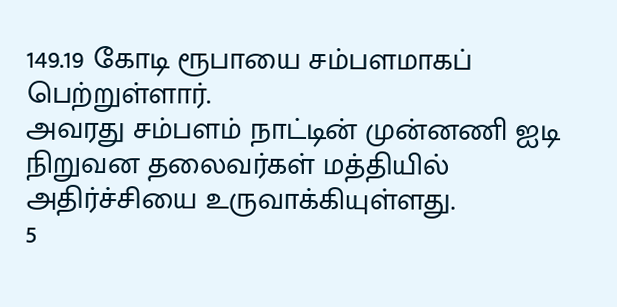149.19 கோடி ரூபாயை சம்பளமாகப் பெற்றுள்ளார்.
அவரது சம்பளம் நாட்டின் முன்னணி ஐடி நிறுவன தலைவர்கள் மத்தியில் அதிர்ச்சியை உருவாக்கியுள்ளது.
5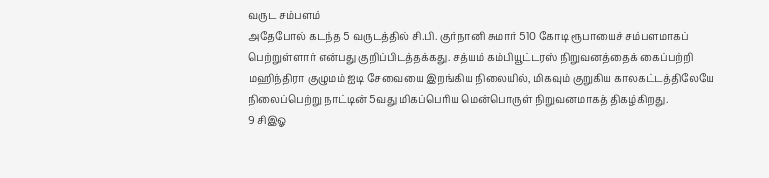வருட சம்பளம்
அதேபோல் கடந்த 5 வருடத்தில் சி.பி. குர்நானி சுமார் 510 கோடி ரூபாயைச் சம்பளமாகப் பெற்றுள்ளார் என்பது குறிப்பிடத்தக்கது. சத்யம் கம்பியூட்டரஸ் நிறுவனத்தைக் கைப்பற்றி மஹிந்திரா குழுமம் ஐடி சேவையை இறங்கிய நிலையில், மிகவும் குறுகிய காலகட்டத்திலேயே நிலைப்பெற்று நாட்டின் 5வது மிகப்பெரிய மென்பொருள் நிறுவனமாகத் திகழ்கிறது.
9 சிஇஓ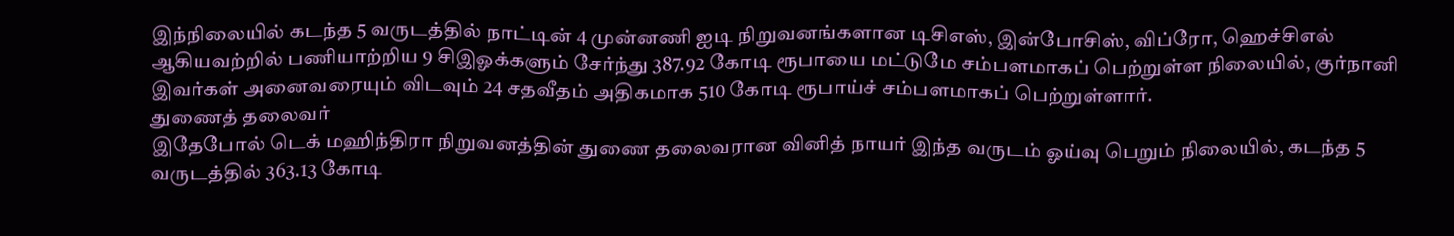இந்நிலையில் கடந்த 5 வருடத்தில் நாட்டின் 4 முன்னணி ஐடி நிறுவனங்களான டிசிஎஸ், இன்போசிஸ், விப்ரோ, ஹெச்சிஎல் ஆகியவற்றில் பணியாற்றிய 9 சிஇஓக்களும் சேர்ந்து 387.92 கோடி ரூபாயை மட்டுமே சம்பளமாகப் பெற்றுள்ள நிலையில், குர்நானி இவர்கள் அனைவரையும் விடவும் 24 சதவீதம் அதிகமாக 510 கோடி ரூபாய்ச் சம்பளமாகப் பெற்றுள்ளார்.
துணைத் தலைவர்
இதேபோல் டெக் மஹிந்திரா நிறுவனத்தின் துணை தலைவரான வினித் நாயர் இந்த வருடம் ஓய்வு பெறும் நிலையில், கடந்த 5 வருடத்தில் 363.13 கோடி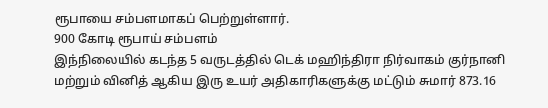ரூபாயை சம்பளமாகப் பெற்றுள்ளார்.
900 கோடி ரூபாய் சம்பளம்
இந்நிலையில் கடந்த 5 வருடத்தில் டெக் மஹிந்திரா நிர்வாகம் குர்நானி மற்றும் வினித் ஆகிய இரு உயர் அதிகாரிகளுக்கு மட்டும் சுமார் 873.16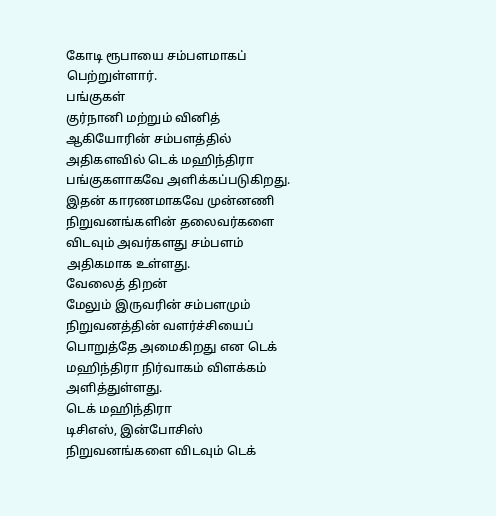கோடி ரூபாயை சம்பளமாகப் பெற்றுள்ளார்.
பங்குகள்
குர்நானி மற்றும் வினித் ஆகியோரின் சம்பளத்தில் அதிகளவில் டெக் மஹிந்திரா பங்குகளாகவே அளிக்கப்படுகிறது. இதன் காரணமாகவே முன்னணி நிறுவனங்களின் தலைவர்களை விடவும் அவர்களது சம்பளம் அதிகமாக உள்ளது.
வேலைத் திறன்
மேலும் இருவரின் சம்பளமும் நிறுவனத்தின் வளர்ச்சியைப் பொறுத்தே அமைகிறது என டெக் மஹிந்திரா நிர்வாகம் விளக்கம் அளித்துள்ளது.
டெக் மஹிந்திரா
டிசிஎஸ், இன்போசிஸ் நிறுவனங்களை விடவும் டெக்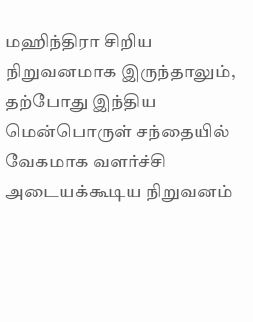மஹிந்திரா சிறிய நிறுவனமாக இருந்தாலும், தற்போது இந்திய மென்பொருள் சந்தையில் வேகமாக வளர்ச்சி அடையக்கூடிய நிறுவனம்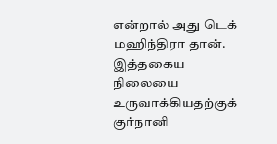என்றால் அது டெக் மஹிந்திரா தான்.
இத்தகைய நிலையை உருவாக்கியதற்குக் குர்நானி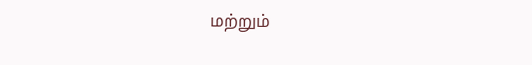மற்றும்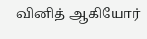வினித் ஆகியோர்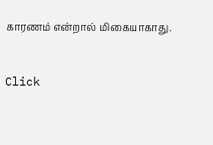காரணம் என்றால் மிகையாகாது.


Click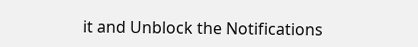it and Unblock the Notifications